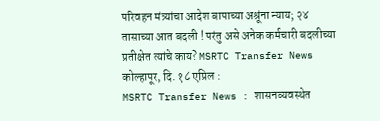परिवहन मंत्र्यांचा आदेश बापाच्या अश्रूंना न्याय; २४ तासाच्या आत बदली ! परंतु असे अनेक कर्मचारी बदलीच्या प्रतीक्षेत त्यांचे काय? MSRTC Transfer News
कोल्हापूर, दि. १८ एप्रिल :
MSRTC Transfer News : शासनव्यवस्थेत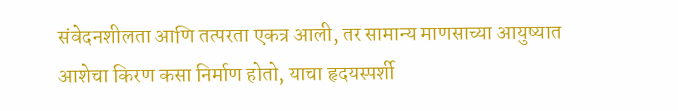संवेदनशीलता आणि तत्परता एकत्र आली, तर सामान्य माणसाच्या आयुष्यात आशेचा किरण कसा निर्माण होतो, याचा हृदयस्पर्शी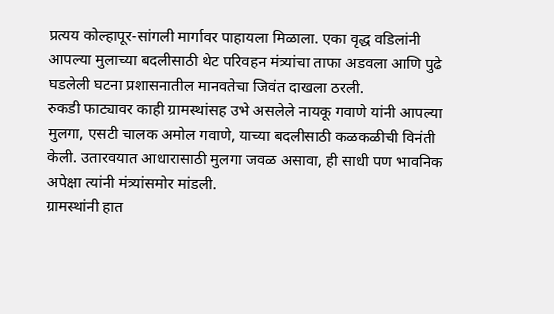प्रत्यय कोल्हापूर-सांगली मार्गावर पाहायला मिळाला. एका वृद्ध वडिलांनी आपल्या मुलाच्या बदलीसाठी थेट परिवहन मंत्र्यांचा ताफा अडवला आणि पुढे घडलेली घटना प्रशासनातील मानवतेचा जिवंत दाखला ठरली.
रुकडी फाट्यावर काही ग्रामस्थांसह उभे असलेले नायकू गवाणे यांनी आपल्या मुलगा, एसटी चालक अमोल गवाणे, याच्या बदलीसाठी कळकळीची विनंती केली. उतारवयात आधारासाठी मुलगा जवळ असावा, ही साधी पण भावनिक अपेक्षा त्यांनी मंत्र्यांसमोर मांडली.
ग्रामस्थांनी हात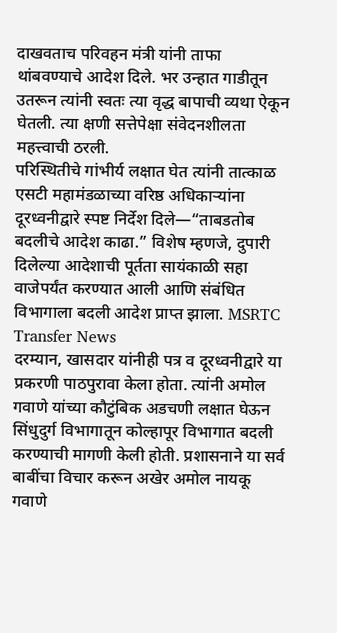दाखवताच परिवहन मंत्री यांनी ताफा थांबवण्याचे आदेश दिले. भर उन्हात गाडीतून उतरून त्यांनी स्वतः त्या वृद्ध बापाची व्यथा ऐकून घेतली. त्या क्षणी सत्तेपेक्षा संवेदनशीलता महत्त्वाची ठरली.
परिस्थितीचे गांभीर्य लक्षात घेत त्यांनी तात्काळ एसटी महामंडळाच्या वरिष्ठ अधिकाऱ्यांना दूरध्वनीद्वारे स्पष्ट निर्देश दिले—“ताबडतोब बदलीचे आदेश काढा.” विशेष म्हणजे, दुपारी दिलेल्या आदेशाची पूर्तता सायंकाळी सहा वाजेपर्यंत करण्यात आली आणि संबंधित विभागाला बदली आदेश प्राप्त झाला. MSRTC Transfer News
दरम्यान, खासदार यांनीही पत्र व दूरध्वनीद्वारे या प्रकरणी पाठपुरावा केला होता. त्यांनी अमोल गवाणे यांच्या कौटुंबिक अडचणी लक्षात घेऊन सिंधुदुर्ग विभागातून कोल्हापूर विभागात बदली करण्याची मागणी केली होती. प्रशासनाने या सर्व बाबींचा विचार करून अखेर अमोल नायकू गवाणे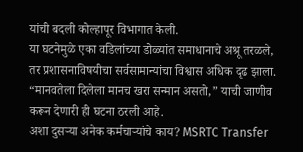यांची बदली कोल्हापूर विभागात केली.
या घटनेमुळे एका वडिलांच्या डोळ्यांत समाधानाचे अश्रू तरळले, तर प्रशासनाविषयीचा सर्वसामान्यांचा विश्वास अधिक दृढ झाला. “मानवतेला दिलेला मानच खरा सन्मान असतो,” याची जाणीव करून देणारी ही घटना ठरली आहे.
अशा दुसऱ्या अनेक कर्मचाऱ्यांचे काय? MSRTC Transfer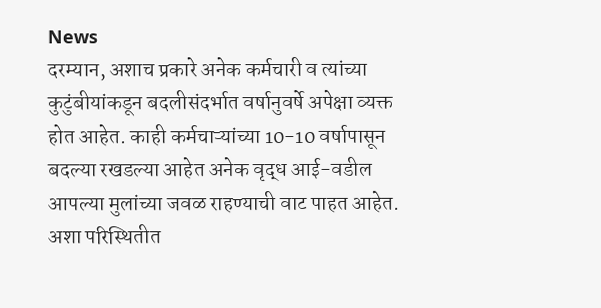News
दरम्यान, अशाच प्रकारे अनेक कर्मचारी व त्यांच्या कुटुंबीयांकडून बदलीसंदर्भात वर्षानुवर्षे अपेक्षा व्यक्त होत आहेत. काही कर्मचाऱ्यांच्या 10-10 वर्षापासून बदल्या रखडल्या आहेत अनेक वृद्ध आई-वडील आपल्या मुलांच्या जवळ राहण्याची वाट पाहत आहेत. अशा परिस्थितीत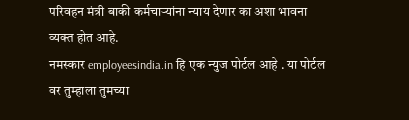परिवहन मंत्री बाकी कर्मचाऱ्यांना न्याय देणार का अशा भावना व्यक्त होत आहे.
नमस्कार employeesindia.in हि एक न्युज पोर्टल आहे . या पोर्टल वर तुम्हाला तुमच्या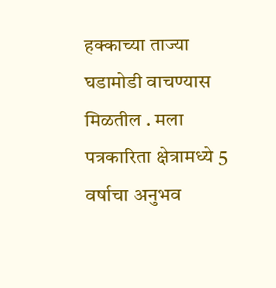हक्काच्या ताज्या घडामोडी वाचण्यास मिळतील . मला पत्रकारिता क्षेत्रामध्ये 5 वर्षाचा अनुभव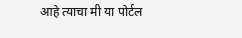आहे त्याचा मी या पोर्टल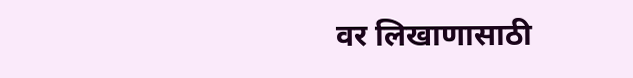वर लिखाणासाठी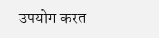उपयोग करत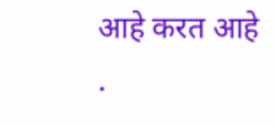आहे करत आहे .